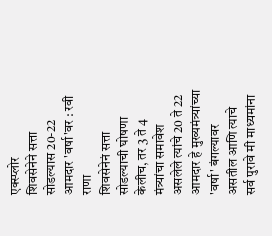एक्स्प्लोर
शिवसेनेने सत्ता सोडल्यास 20-22 आमदार 'वर्षा'वर : रवी राणा
शिवसेनेनं सत्ता सोडल्याची घोषणा केलीच, तर 3 ते 4 मंत्र्यांचा समावेश असलेले त्यांचे 20 ते 22 आमदार हे मुख्यमंत्र्यांच्या 'वर्षा' बंगल्यावर असतील आणि त्याचे सर्व पुरावे मी माध्यमांना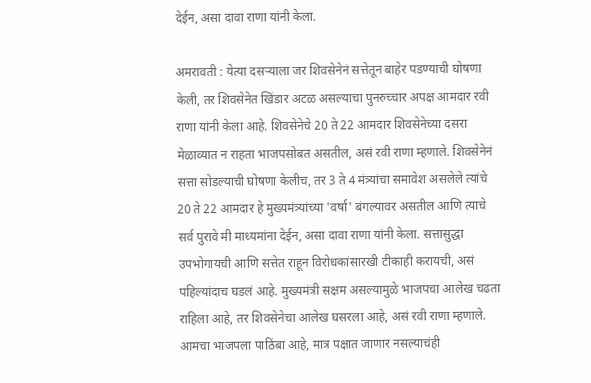देईन, असा दावा राणा यांनी केला.

अमरावती : येत्या दसऱ्याला जर शिवसेनेनं सत्तेतून बाहेर पडण्याची घोषणा केली, तर शिवसेनेत खिंडार अटळ असल्याचा पुनरुच्चार अपक्ष आमदार रवी राणा यांनी केला आहे. शिवसेनेचे 20 ते 22 आमदार शिवसेनेच्या दसरा मेळाव्यात न राहता भाजपसोबत असतील, असं रवी राणा म्हणाले. शिवसेनेनं सत्ता सोडल्याची घोषणा केलीच, तर 3 ते 4 मंत्र्यांचा समावेश असलेले त्यांचे 20 ते 22 आमदार हे मुख्यमंत्र्यांच्या 'वर्षा' बंगल्यावर असतील आणि त्याचे सर्व पुरावे मी माध्यमांना देईन, असा दावा राणा यांनी केला. सत्तासुद्धा उपभोगायची आणि सत्तेत राहून विरोधकांसारखी टीकाही करायची, असं पहिल्यांदाच घडलं आहे. मुख्यमंत्री सक्षम असल्यामुळे भाजपचा आलेख चढता राहिला आहे, तर शिवसेनेचा आलेख घसरला आहे, असं रवी राणा म्हणाले. आमचा भाजपला पाठिंबा आहे, मात्र पक्षात जाणार नसल्याचंही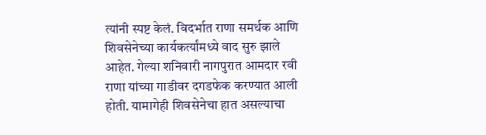त्यांनी स्पष्ट केलं. विदर्भात राणा समर्थक आणि शिवसेनेच्या कार्यकर्त्यांमध्ये वाद सुरु झाले आहेत. गेल्या शनिवारी नागपुरात आमदार रवी राणा यांच्या गाडीवर दगडफेक करण्यात आली होती. यामागेही शिवसेनेचा हात असल्याचा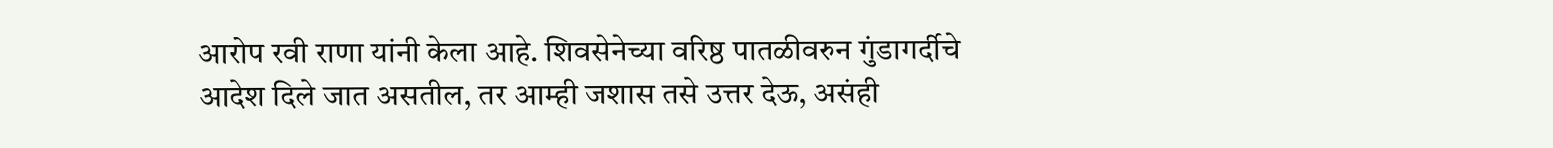आरोप रवी राणा यांनी केला आहे. शिवसेनेच्या वरिष्ठ पातळीवरुन गुंडागर्दीचे आदेश दिले जात असतील, तर आम्ही जशास तसे उत्तर देऊ, असंही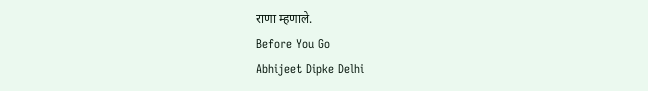राणा म्हणाले.
Before You Go
Abhijeet Dipke Delhi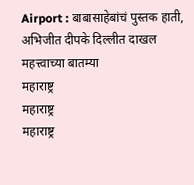Airport : बाबासाहेबांचं पुस्तक हाती, अभिजीत दीपके दिल्लीत दाखल
महत्त्वाच्या बातम्या
महाराष्ट्र
महाराष्ट्र
महाराष्ट्र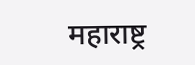महाराष्ट्र